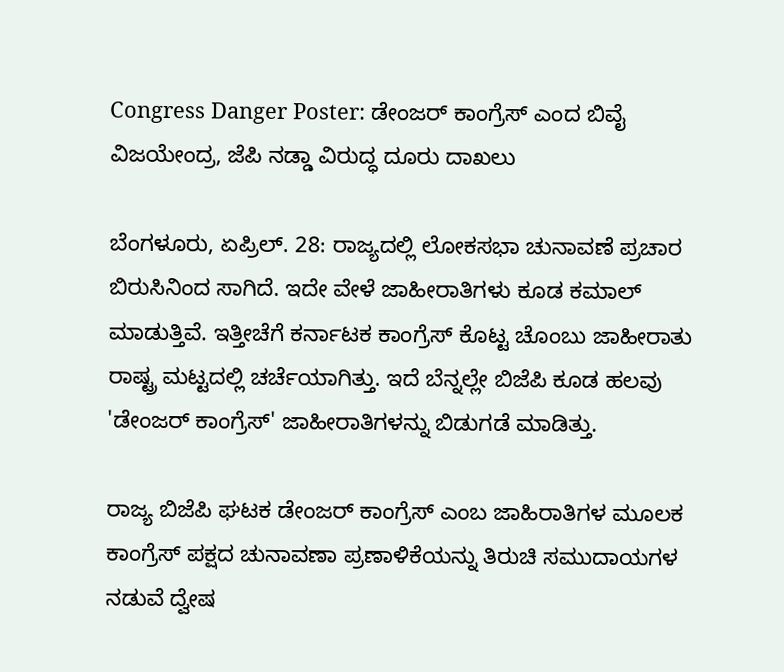Congress Danger Poster: ಡೇಂಜರ್ ಕಾಂಗ್ರೆಸ್ ಎಂದ ಬಿವೈ ವಿಜಯೇಂದ್ರ, ಜೆಪಿ ನಡ್ಡಾ ವಿರುದ್ಧ ದೂರು ದಾಖಲು

ಬೆಂಗಳೂರು, ಏಪ್ರಿಲ್. 28: ರಾಜ್ಯದಲ್ಲಿ ಲೋಕಸಭಾ ಚುನಾವಣೆ ಪ್ರಚಾರ ಬಿರುಸಿನಿಂದ ಸಾಗಿದೆ. ಇದೇ ವೇಳೆ ಜಾಹೀರಾತಿಗಳು ಕೂಡ ಕಮಾಲ್ ಮಾಡುತ್ತಿವೆ. ಇತ್ತೀಚೆಗೆ ಕರ್ನಾಟಕ ಕಾಂಗ್ರೆಸ್ ಕೊಟ್ಟ ಚೊಂಬು ಜಾಹೀರಾತು ರಾಷ್ಟ್ರ ಮಟ್ಟದಲ್ಲಿ ಚರ್ಚೆಯಾಗಿತ್ತು. ಇದೆ ಬೆನ್ನಲ್ಲೇ ಬಿಜೆಪಿ ಕೂಡ ಹಲವು 'ಡೇಂಜರ್ ಕಾಂಗ್ರೆಸ್' ಜಾಹೀರಾತಿಗಳನ್ನು ಬಿಡುಗಡೆ ಮಾಡಿತ್ತು.

ರಾಜ್ಯ ಬಿಜೆಪಿ ಘಟಕ ಡೇಂಜರ್ ಕಾಂಗ್ರೆಸ್ ಎಂಬ ಜಾಹಿರಾತಿಗಳ ಮೂಲಕ ಕಾಂಗ್ರೆಸ್ ಪಕ್ಷದ ಚುನಾವಣಾ ಪ್ರಣಾಳಿಕೆಯನ್ನು ತಿರುಚಿ ಸಮುದಾಯಗಳ ನಡುವೆ ದ್ವೇಷ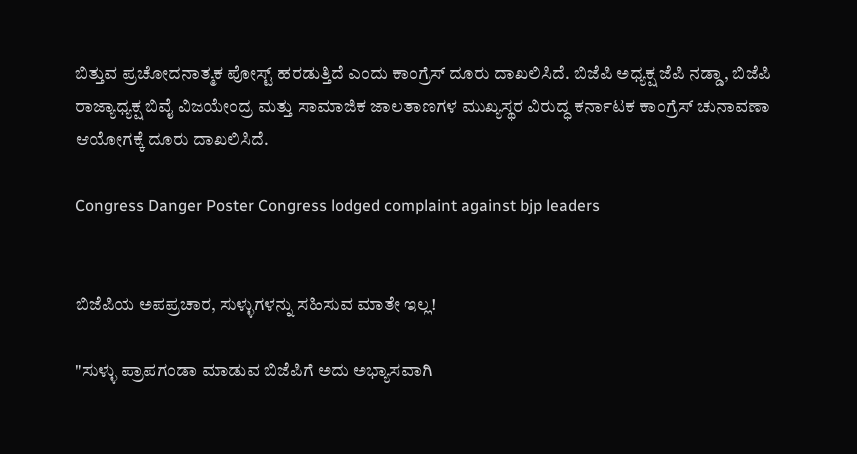ಬಿತ್ತುವ ಪ್ರಚೋದನಾತ್ಮಕ ಪೋಸ್ಟ್ ಹರಡುತ್ತಿದೆ ಎಂದು ಕಾಂಗ್ರೆಸ್ ದೂರು ದಾಖಲಿಸಿದೆ. ಬಿಜೆಪಿ ಅಧ್ಯಕ್ಷ ಜೆಪಿ ನಡ್ಡಾ, ಬಿಜೆಪಿ ರಾಜ್ಯಾಧ್ಯಕ್ಷ ಬಿವೈ ವಿಜಯೇಂದ್ರ ಮತ್ತು ಸಾಮಾಜಿಕ ಜಾಲತಾಣಗಳ ಮುಖ್ಯಸ್ಥರ ವಿರುದ್ಧ ಕರ್ನಾಟಕ ಕಾಂಗ್ರೆಸ್ ಚುನಾವಣಾ ಆಯೋಗಕ್ಕೆ ದೂರು ದಾಖಲಿಸಿದೆ.

Congress Danger Poster Congress lodged complaint against bjp leaders


ಬಿಜೆಪಿಯ ಅಪಪ್ರಚಾರ, ಸುಳ್ಳುಗಳನ್ನು ಸಹಿಸುವ ಮಾತೇ ಇಲ್ಲ!

"ಸುಳ್ಳು ಪ್ರಾಪಗಂಡಾ ಮಾಡುವ ಬಿಜೆಪಿಗೆ ಅದು ಅಭ್ಯಾಸವಾಗಿ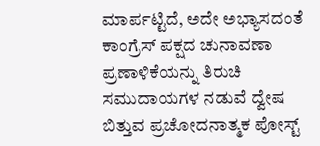ಮಾರ್ಪಟ್ಟಿದೆ, ಅದೇ ಅಭ್ಯಾಸದಂತೆ ಕಾಂಗ್ರೆಸ್ ಪಕ್ಷದ ಚುನಾವಣಾ ಪ್ರಣಾಳಿಕೆಯನ್ನು ತಿರುಚಿ ಸಮುದಾಯಗಳ ನಡುವೆ ದ್ವೇಷ ಬಿತ್ತುವ ಪ್ರಚೋದನಾತ್ಮಕ ಪೋಸ್ಟ್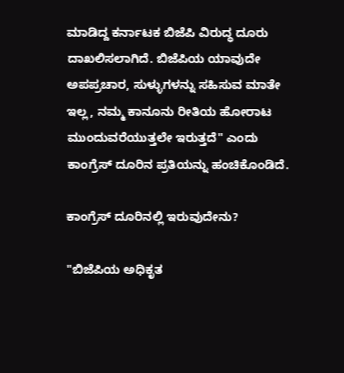ಮಾಡಿದ್ದ ಕರ್ನಾಟಕ ಬಿಜೆಪಿ ವಿರುದ್ಧ ದೂರು ದಾಖಲಿಸಲಾಗಿದೆ. ಬಿಜೆಪಿಯ ಯಾವುದೇ ಅಪಪ್ರಚಾರ, ಸುಳ್ಳುಗಳನ್ನು ಸಹಿಸುವ ಮಾತೇ ಇಲ್ಲ, ನಮ್ಮ ಕಾನೂನು ರೀತಿಯ ಹೋರಾಟ ಮುಂದುವರೆಯುತ್ತಲೇ ಇರುತ್ತದೆ" ಎಂದು ಕಾಂಗ್ರೆಸ್ ದೂರಿನ ಪ್ರತಿಯನ್ನು ಹಂಚಿಕೊಂಡಿದೆ.

ಕಾಂಗ್ರೆಸ್ ದೂರಿನಲ್ಲಿ ಇರುವುದೇನು?

"ಬಿಜೆಪಿಯ ಅಧಿಕೃತ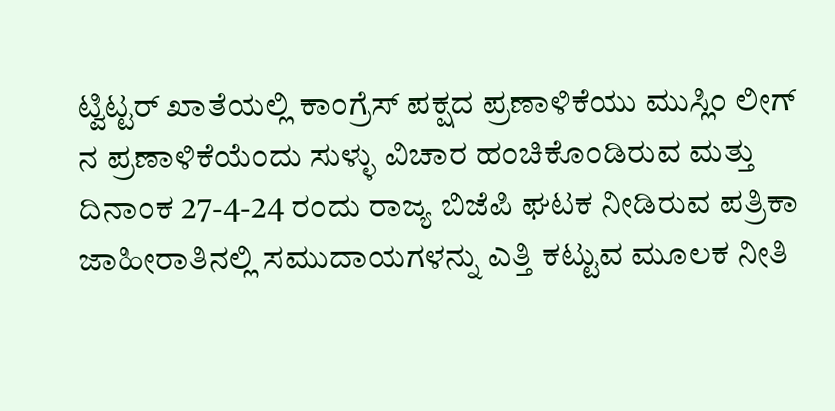ಟ್ವಿಟ್ಟರ್ ಖಾತೆಯಲ್ಲಿ ಕಾಂಗ್ರೆಸ್ ಪಕ್ಷದ ಪ್ರಣಾಳಿಕೆಯು ಮುಸ್ಲಿಂ ಲೀಗ್ ನ ಪ್ರಣಾಳಿಕೆಯೆಂದು ಸುಳ್ಳು ವಿಚಾರ ಹಂಚಿಕೊಂಡಿರುವ ಮತ್ತು ದಿನಾಂಕ 27-4-24 ರಂದು ರಾಜ್ಯ ಬಿಜೆಪಿ ಘಟಕ ನೀಡಿರುವ ಪತ್ರಿಕಾ ಜಾಹೀರಾತಿನಲ್ಲಿ ಸಮುದಾಯಗಳನ್ನು ಎತ್ತಿ ಕಟ್ಟುವ ಮೂಲಕ ನೀತಿ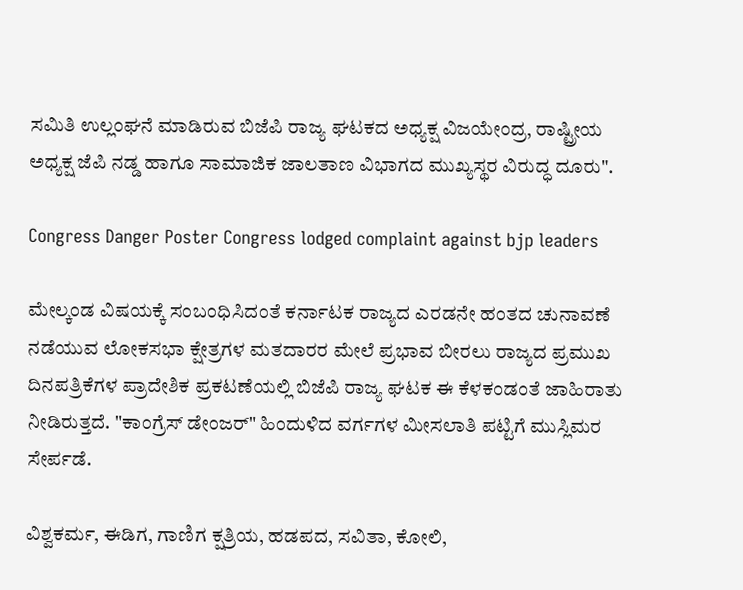ಸಮಿತಿ ಉಲ್ಲಂಘನೆ ಮಾಡಿರುವ ಬಿಜೆಪಿ ರಾಜ್ಯ ಘಟಕದ ಅಧ್ಯಕ್ಷ ವಿಜಯೇಂದ್ರ, ರಾಷ್ಟ್ರೀಯ ಅಧ್ಯಕ್ಷ ಜೆಪಿ ನಡ್ಡ ಹಾಗೂ ಸಾಮಾಜಿಕ ಜಾಲತಾಣ ವಿಭಾಗದ ಮುಖ್ಯಸ್ಥರ ವಿರುದ್ಧ ದೂರು".

Congress Danger Poster Congress lodged complaint against bjp leaders

ಮೇಲ್ಕಂಡ ವಿಷಯಕ್ಕೆ ಸಂಬಂಧಿಸಿದಂತೆ ಕರ್ನಾಟಕ ರಾಜ್ಯದ ಎರಡನೇ ಹಂತದ ಚುನಾವಣೆ ನಡೆಯುವ ಲೋಕಸಭಾ ಕ್ಷೇತ್ರಗಳ ಮತದಾರರ ಮೇಲೆ ಪ್ರಭಾವ ಬೀರಲು ರಾಜ್ಯದ ಪ್ರಮುಖ ದಿನಪತ್ರಿಕೆಗಳ ಪ್ರಾದೇಶಿಕ ಪ್ರಕಟಣೆಯಲ್ಲಿ ಬಿಜೆಪಿ ರಾಜ್ಯ ಘಟಕ ಈ ಕೆಳಕಂಡಂತೆ ಜಾಹಿರಾತು ನೀಡಿರುತ್ತದೆ. "ಕಾಂಗ್ರೆಸ್ ಡೇಂಜರ್" ಹಿಂದುಳಿದ ವರ್ಗಗಳ ಮೀಸಲಾತಿ ಪಟ್ಟಿಗೆ ಮುಸ್ಲಿಮರ ಸೇರ್ಪಡೆ.

ವಿಶ್ವಕರ್ಮ, ಈಡಿಗ, ಗಾಣಿಗ ಕ್ಷತ್ರಿಯ, ಹಡಪದ, ಸವಿತಾ, ಕೋಲಿ,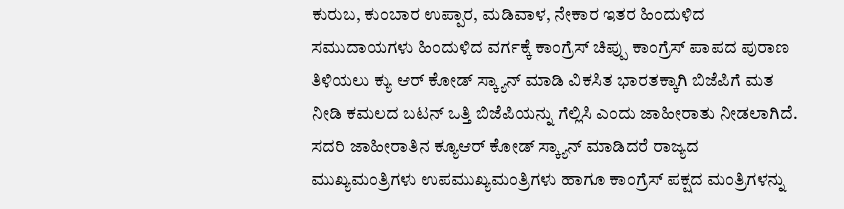ಕುರುಬ, ಕುಂಬಾರ ಉಪ್ಪಾರ, ಮಡಿವಾಳ, ನೇಕಾರ ಇತರ ಹಿಂದುಳಿದ ಸಮುದಾಯಗಳು ಹಿಂದುಳಿದ ವರ್ಗಕ್ಕೆ ಕಾಂಗ್ರೆಸ್ ಚಿಪ್ಪು ಕಾಂಗ್ರೆಸ್ ಪಾಪದ ಪುರಾಣ ತಿಳಿಯಲು ಕ್ಯು ಆರ್ ಕೋಡ್ ಸ್ಕ್ಯಾನ್ ಮಾಡಿ ವಿಕಸಿತ ಭಾರತಕ್ಕಾಗಿ ಬಿಜೆಪಿಗೆ ಮತ ನೀಡಿ ಕಮಲದ ಬಟನ್ ಒತ್ತಿ ಬಿಜೆಪಿಯನ್ನು ಗೆಲ್ಲಿಸಿ ಎಂದು ಜಾಹೀರಾತು ನೀಡಲಾಗಿದೆ. ಸದರಿ ಜಾಹೀರಾತಿನ ಕ್ಯೂಆರ್ ಕೋಡ್ ಸ್ಕ್ಯಾನ್ ಮಾಡಿದರೆ ರಾಜ್ಯದ ಮುಖ್ಯಮಂತ್ರಿಗಳು ಉಪಮುಖ್ಯಮಂತ್ರಿಗಳು ಹಾಗೂ ಕಾಂಗ್ರೆಸ್ ಪಕ್ಷದ ಮಂತ್ರಿಗಳನ್ನು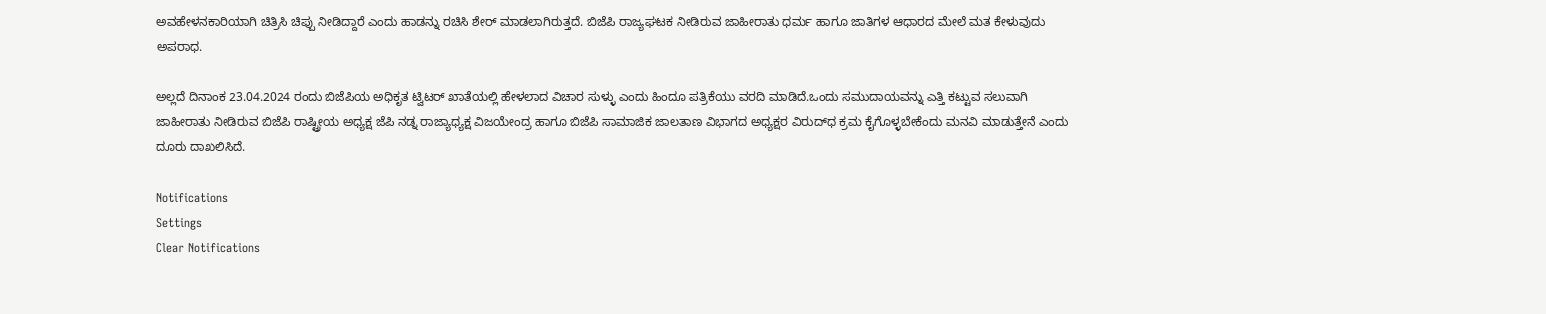ಅವಹೇಳನಕಾರಿಯಾಗಿ ಚಿತ್ರಿಸಿ ಚಿಪ್ಪು ನೀಡಿದ್ದಾರೆ ಎಂದು ಹಾಡನ್ನು ರಚಿಸಿ ಶೇರ್ ಮಾಡಲಾಗಿರುತ್ತದೆ. ಬಿಜೆಪಿ ರಾಜ್ಯಘಟಕ ನೀಡಿರುವ ಜಾಹೀರಾತು ಧರ್ಮ ಹಾಗೂ ಜಾತಿಗಳ ಆಧಾರದ ಮೇಲೆ ಮತ ಕೇಳುವುದು ಅಪರಾಧ.

ಅಲ್ಲದೆ ದಿನಾಂಕ 23.04.2024 ರಂದು ಬಿಜೆಪಿಯ ಅಧಿಕೃತ ಟ್ವಿಟರ್ ಖಾತೆಯಲ್ಲಿ ಹೇಳಲಾದ ವಿಚಾರ ಸುಳ್ಳು ಎಂದು ಹಿಂದೂ ಪತ್ರಿಕೆಯು ವರದಿ ಮಾಡಿದೆ.ಒಂದು ಸಮುದಾಯವನ್ನು ಎತ್ತಿ ಕಟ್ಟುವ ಸಲುವಾಗಿ ಜಾಹೀರಾತು ನೀಡಿರುವ ಬಿಜೆಪಿ ರಾಷ್ಟ್ರೀಯ ಅಧ್ಯಕ್ಷ ಜೆಪಿ ನಡ್ನ ರಾಜ್ಯಾಧ್ಯಕ್ಷ ವಿಜಯೇಂದ್ರ ಹಾಗೂ ಬಿಜೆಪಿ ಸಾಮಾಜಿಕ ಜಾಲತಾಣ ವಿಭಾಗದ ಅಧ್ಯಕ್ಷರ ವಿರುದ್‌ಧ ಕ್ರಮ ಕೈಗೊಳ್ಳಬೇಕೆಂದು ಮನವಿ ಮಾಡುತ್ತೇನೆ ಎಂದು ದೂರು ದಾಖಲಿಸಿದೆ.

Notifications
Settings
Clear Notifications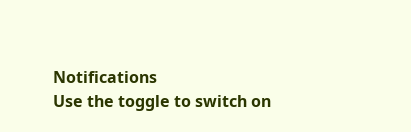Notifications
Use the toggle to switch on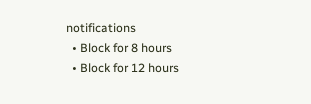notifications
  • Block for 8 hours
  • Block for 12 hours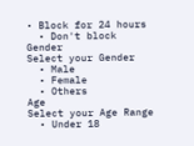• Block for 24 hours
  • Don't block
Gender
Select your Gender
  • Male
  • Female
  • Others
Age
Select your Age Range
  • Under 18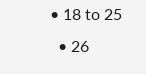• 18 to 25
  • 26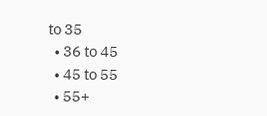to 35
  • 36 to 45
  • 45 to 55
  • 55+